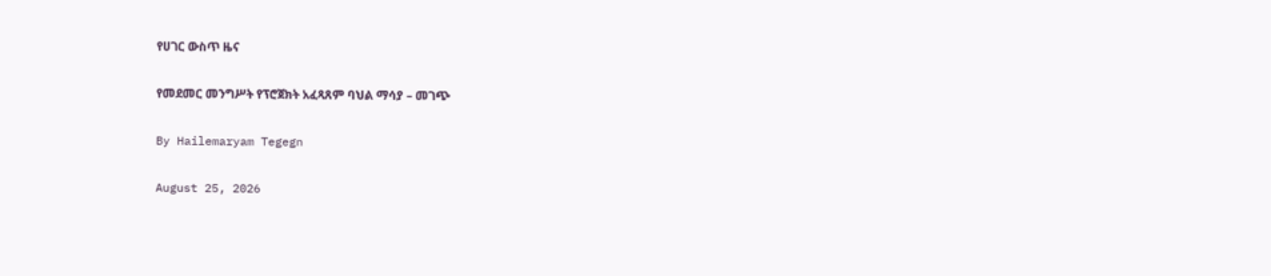የሀገር ውስጥ ዜና

የመደመር መንግሥት የፕሮጀክት አፈጻጸም ባህል ማሳያ – መገጭ

By Hailemaryam Tegegn

August 25, 2026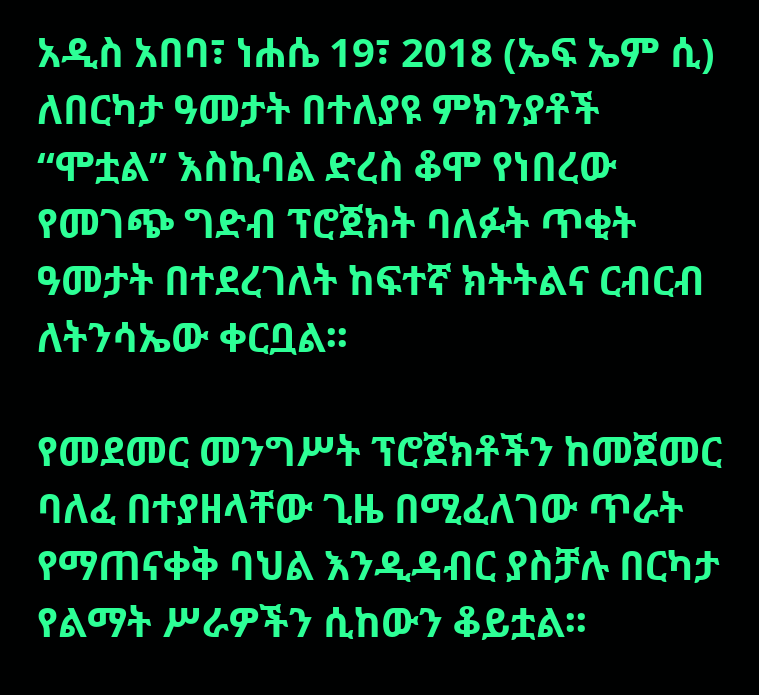አዲስ አበባ፣ ነሐሴ 19፣ 2018 (ኤፍ ኤም ሲ) ለበርካታ ዓመታት በተለያዩ ምክንያቶች “ሞቷል” እስኪባል ድረስ ቆሞ የነበረው የመገጭ ግድብ ፕሮጀክት ባለፉት ጥቂት ዓመታት በተደረገለት ከፍተኛ ክትትልና ርብርብ ለትንሳኤው ቀርቧል፡፡

የመደመር መንግሥት ፕሮጀክቶችን ከመጀመር ባለፈ በተያዘላቸው ጊዜ በሚፈለገው ጥራት የማጠናቀቅ ባህል እንዲዳብር ያስቻሉ በርካታ የልማት ሥራዎችን ሲከውን ቆይቷል፡፡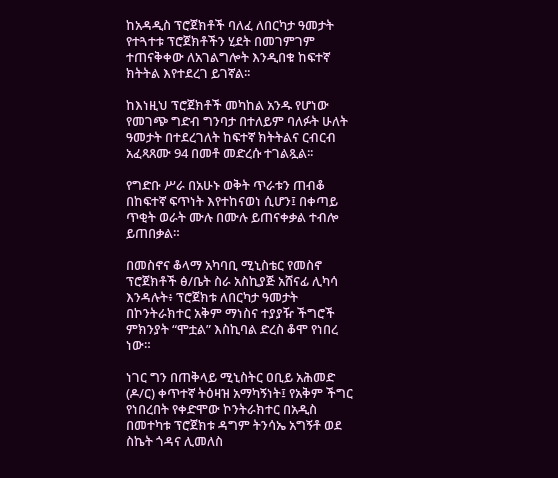ከአዳዲስ ፕሮጀክቶች ባለፈ ለበርካታ ዓመታት የተጓተቱ ፕሮጀክቶችን ሂደት በመገምገም ተጠናቅቀው ለአገልግሎት እንዲበቁ ከፍተኛ ክትትል እየተደረገ ይገኛል፡፡

ከእነዚህ ፕሮጀክቶች መካከል አንዱ የሆነው የመገጭ ግድብ ግንባታ በተለይም ባለፉት ሁለት ዓመታት በተደረገለት ከፍተኛ ክትትልና ርብርብ አፈጻጸሙ 94 በመቶ መድረሱ ተገልጿል፡፡

የግድቡ ሥራ በአሁኑ ወቅት ጥራቱን ጠብቆ በከፍተኛ ፍጥነት እየተከናወነ ሲሆን፤ በቀጣይ ጥቂት ወራት ሙሉ በሙሉ ይጠናቀቃል ተብሎ ይጠበቃል።

በመስኖና ቆላማ አካባቢ ሚኒስቴር የመስኖ ፕሮጀክቶች ፅ/ቤት ስራ አስኪያጅ አሸናፊ ሊካሳ እንዳሉት፥ ፕሮጀክቱ ለበርካታ ዓመታት በኮንትራክተር አቅም ማነስና ተያያዥ ችግሮች ምክንያት “ሞቷል” እስኪባል ድረስ ቆሞ የነበረ ነው።

ነገር ግን በጠቅላይ ሚኒስትር ዐቢይ አሕመድ (ዶ/ር) ቀጥተኛ ትዕዛዝ አማካኝነት፤ የአቅም ችግር የነበረበት የቀድሞው ኮንትራክተር በአዲስ በመተካቱ ፕሮጀክቱ ዳግም ትንሳኤ አግኝቶ ወደ ስኬት ጎዳና ሊመለስ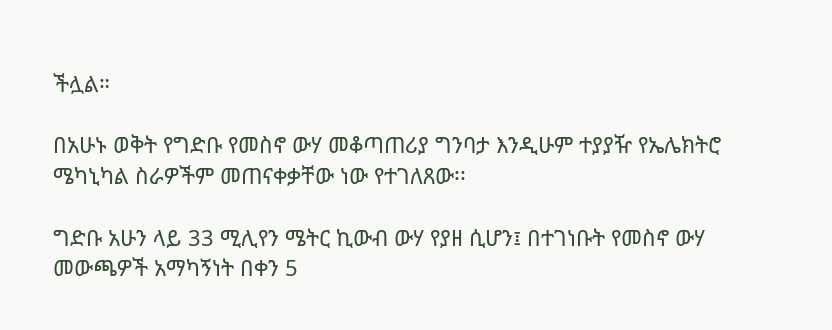ችሏል።

በአሁኑ ወቅት የግድቡ የመስኖ ውሃ መቆጣጠሪያ ግንባታ እንዲሁም ተያያዥ የኤሌክትሮ ሜካኒካል ስራዎችም መጠናቀቃቸው ነው የተገለጸው፡፡

ግድቡ አሁን ላይ 33 ሚሊየን ሜትር ኪውብ ውሃ የያዘ ሲሆን፤ በተገነቡት የመስኖ ውሃ መውጫዎች አማካኝነት በቀን 5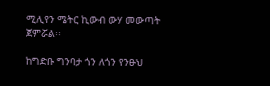ሚሊየን ሜትር ኪውብ ውሃ መውጣት ጀምሯል፡፡

ከግድቡ ግንባታ ጎን ለጎን የንፁህ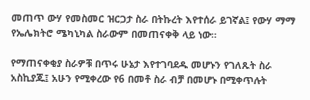መጠጥ ውሃ የመስመር ዝርጋታ ስራ በትኩረት እየተሰራ ይገኛል፤ የውሃ ማማ የኤሌክትሮ ሜካኒካል ስራውም በመጠናቀቅ ላይ ነው።

የማጠናቀቂያ ስራዎቹ በጥሩ ሁኔታ እየተገባደዱ መሆኑን የገለጹት ስራ አስኪያጁ፤ አሁን የሚቀረው የ6 በመቶ ስራ ብቻ በመሆኑ በሚቀጥሉት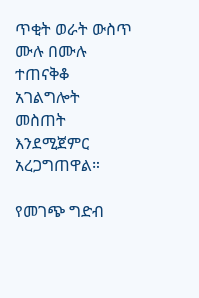ጥቂት ወራት ውስጥ ሙሉ በሙሉ ተጠናቅቆ አገልግሎት መስጠት እንደሚጀምር አረጋግጠዋል።

የመገጭ ግድብ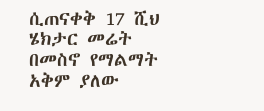ሲጠናቀቅ 17 ሺህ ሄክታር መሬት በመስኖ የማልማት አቅም ያለው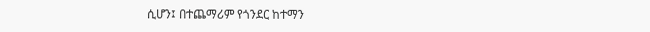ሲሆን፤ በተጨማሪም የጎንደር ከተማን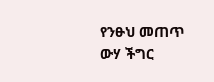የንፁህ መጠጥ ውሃ ችግር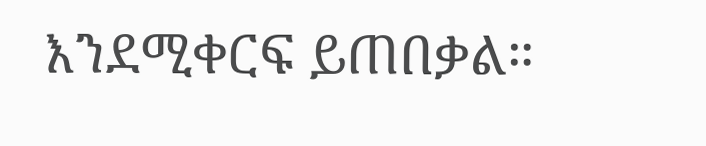እንደሚቀርፍ ይጠበቃል።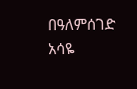በዓለምሰገድ አሳዬ